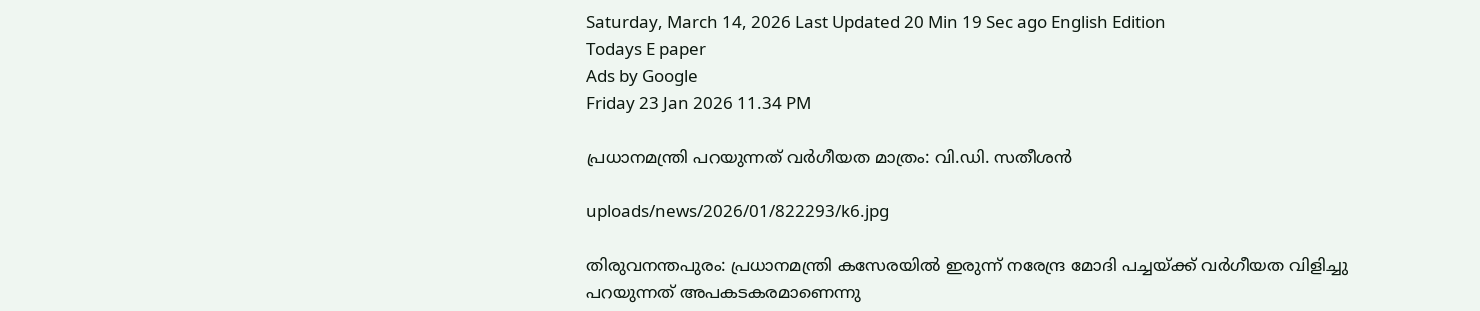Saturday, March 14, 2026 Last Updated 20 Min 19 Sec ago English Edition
Todays E paper
Ads by Google
Friday 23 Jan 2026 11.34 PM

പ്രധാനമന്ത്രി പറയുന്നത്‌ വര്‍ഗീയത മാത്രം: വി.ഡി. സതീശന്‍

uploads/news/2026/01/822293/k6.jpg

തിരുവനന്തപുരം: പ്രധാനമന്ത്രി കസേരയില്‍ ഇരുന്ന്‌ നരേന്ദ്ര മോദി പച്ചയ്‌ക്ക്‌ വര്‍ഗീയത വിളിച്ചു പറയുന്നത്‌ അപകടകരമാണെന്നു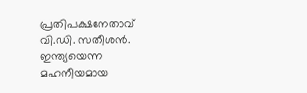പ്രതിപക്ഷനേതാവ്‌ വി.ഡി. സതീശന്‍. ഇന്ത്യയെന്ന മഹനീയമായ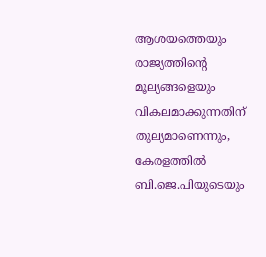ആശയത്തെയും രാജ്യത്തിന്റെ മൂല്യങ്ങളെയും വികലമാക്കുന്നതിന്‌ തുല്യമാണെന്നും, കേരളത്തില്‍ ബി.ജെ.പിയുടെയും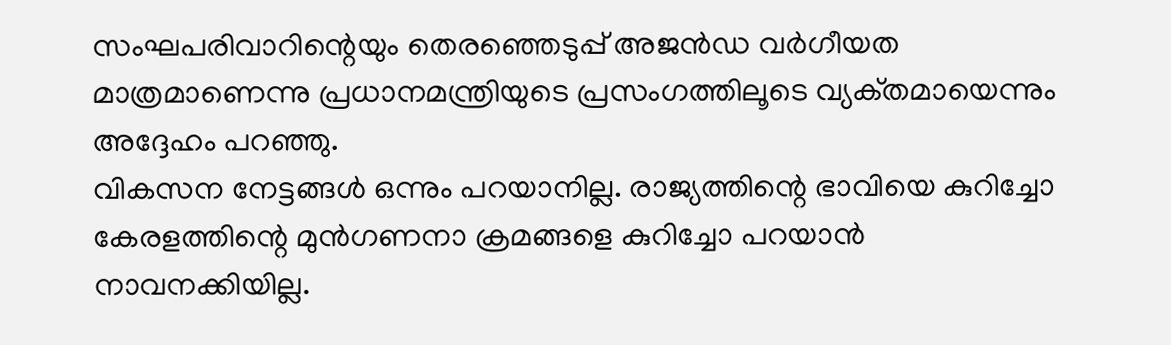സംഘപരിവാറിന്റെയും തെരഞ്ഞെടുപ്പ്‌ അജന്‍ഡ വര്‍ഗീയത മാത്രമാണെന്നു പ്രധാനമന്ത്രിയുടെ പ്രസംഗത്തിലൂടെ വ്യക്‌തമായെന്നും അദ്ദേഹം പറഞ്ഞു.
വികസന നേട്ടങ്ങള്‍ ഒന്നും പറയാനില്ല. രാജ്യത്തിന്റെ ഭാവിയെ കുറിച്ചോ കേരളത്തിന്റെ മുന്‍ഗണനാ ക്രമങ്ങളെ കുറിച്ചോ പറയാന്‍ നാവനക്കിയില്ല.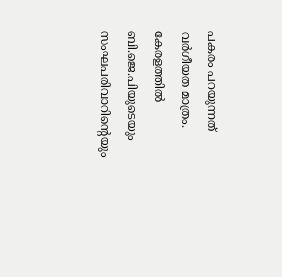പകരം പറയുന്നത്‌ വര്‍ഗീയത മാത്രം. കേരളത്തില്‍ ബി.ജെ.പിയുടെയും സംഘപരിവാറിന്റെയും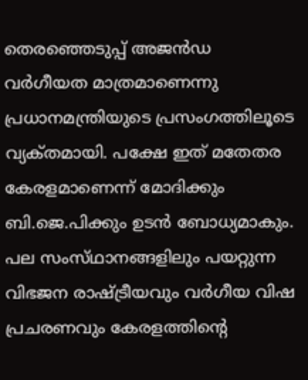തെരഞ്ഞെടുപ്പ്‌ അജന്‍ഡ വര്‍ഗീയത മാത്രമാണെന്നു പ്രധാനമന്ത്രിയുടെ പ്രസംഗത്തിലൂടെ വ്യക്‌തമായി. പക്ഷേ ഇത്‌ മതേതര കേരളമാണെന്ന്‌ മോദിക്കും ബി.ജെ.പിക്കും ഉടന്‍ ബോധ്യമാകും. പല സംസ്‌ഥാനങ്ങളിലും പയറ്റുന്ന വിഭജന രാഷ്‌ട്രീയവും വര്‍ഗീയ വിഷ പ്രചരണവും കേരളത്തിന്റെ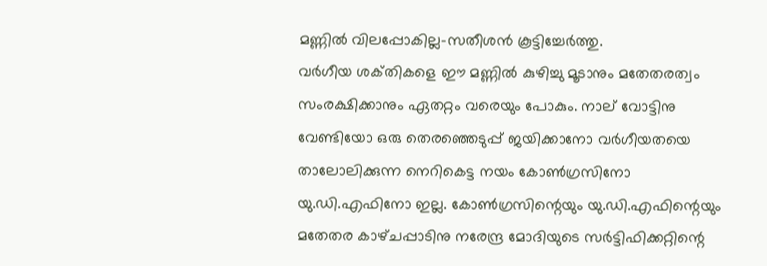മണ്ണില്‍ വിലപ്പോകില്ല-സതീശന്‍ കൂട്ടിച്ചേര്‍ത്തു.
വര്‍ഗീയ ശക്‌തികളെ ഈ മണ്ണില്‍ കുഴിച്ചു മൂടാനും മതേതരത്വം സംരക്ഷിക്കാനും ഏതറ്റം വരെയും പോകും. നാല്‌ വോട്ടിനു വേണ്ടിയോ ഒരു തെരഞ്ഞെടുപ്പ്‌ ജയിക്കാനോ വര്‍ഗീയതയെ താലോലിക്കുന്ന നെറികെട്ട നയം കോണ്‍ഗ്രസിനോ യു.ഡി.എഫിനോ ഇല്ല. കോണ്‍ഗ്രസിന്റെയും യു.ഡി.എഫിന്റെയും മതേതര കാഴ്‌ചപ്പാടിനു നരേന്ദ്ര മോദിയുടെ സര്‍ട്ടിഫിക്കറ്റിന്റെ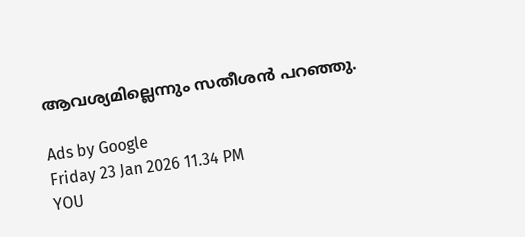ആവശ്യമില്ലെന്നും സതീശന്‍ പറഞ്ഞു.

Ads by Google
Friday 23 Jan 2026 11.34 PM
YOU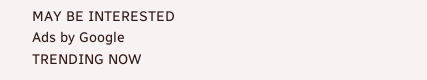MAY BE INTERESTED
Ads by Google
TRENDING NOW